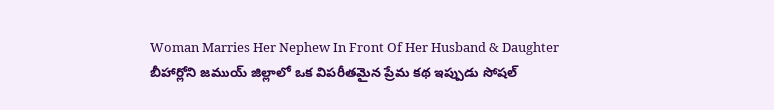Woman Marries Her Nephew In Front Of Her Husband & Daughter
బీహార్లోని జముయ్ జిల్లాలో ఒక విపరీతమైన ప్రేమ కథ ఇప్పుడు సోషల్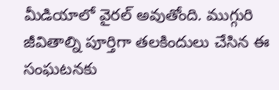మీడియాలో వైరల్ అవుతోంది. ముగ్గురి జీవితాల్ని పూర్తిగా తలకిందులు చేసిన ఈ సంఘటనకు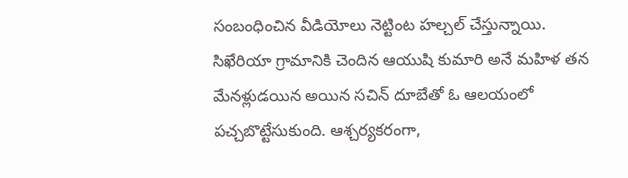సంబంధించిన వీడియోలు నెట్టింట హల్చల్ చేస్తున్నాయి. సిఖేరియా గ్రామానికి చెందిన ఆయుషి కుమారి అనే మహిళ తన మేనళ్లుడయిన అయిన సచిన్ దూబేతో ఓ ఆలయంలో పచ్చబొట్టేసుకుంది. ఆశ్చర్యకరంగా,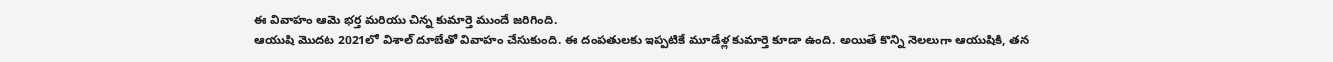ఈ వివాహం ఆమె భర్త మరియు చిన్న కుమార్తె ముందే జరిగింది.
ఆయుషి మొదట 2021లో విశాల్ దూబేతో వివాహం చేసుకుంది. ఈ దంపతులకు ఇప్పటికే మూడేళ్ల కుమార్తె కూడా ఉంది. అయితే కొన్ని నెలలుగా ఆయుషికి, తన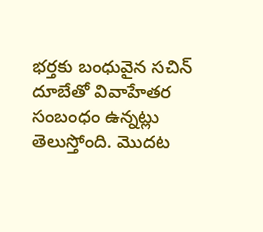భర్తకు బంధువైన సచిన్ దూబేతో వివాహేతర సంబంధం ఉన్నట్లు తెలుస్తోంది. మొదట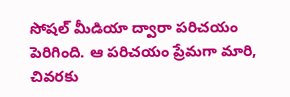సోషల్ మీడియా ద్వారా పరిచయం పెరిగింది. ఆ పరిచయం ప్రేమగా మారి, చివరకు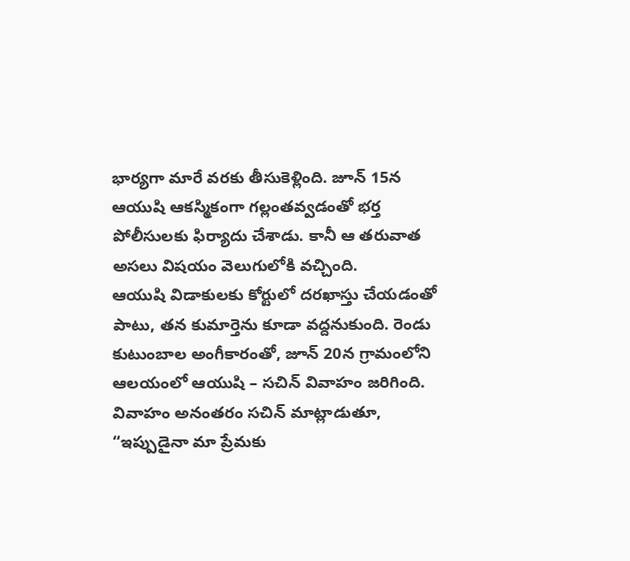భార్యగా మారే వరకు తీసుకెళ్లింది. జూన్ 15న ఆయుషి ఆకస్మికంగా గల్లంతవ్వడంతో భర్త పోలీసులకు ఫిర్యాదు చేశాడు. కానీ ఆ తరువాత అసలు విషయం వెలుగులోకి వచ్చింది.
ఆయుషి విడాకులకు కోర్టులో దరఖాస్తు చేయడంతో పాటు, తన కుమార్తెను కూడా వద్దనుకుంది. రెండు కుటుంబాల అంగీకారంతో, జూన్ 20న గ్రామంలోని ఆలయంలో ఆయుషి – సచిన్ వివాహం జరిగింది. వివాహం అనంతరం సచిన్ మాట్లాడుతూ, “ఇప్పుడైనా మా ప్రేమకు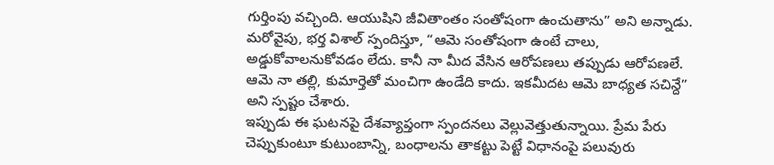గుర్తింపు వచ్చింది. ఆయుషిని జీవితాంతం సంతోషంగా ఉంచుతాను” అని అన్నాడు. మరోవైపు, భర్త విశాల్ స్పందిస్తూ, “ఆమె సంతోషంగా ఉంటే చాలు, అడ్డుకోవాలనుకోవడం లేదు. కానీ నా మీద వేసిన ఆరోపణలు తప్పుడు ఆరోపణలే. ఆమె నా తల్లి, కుమార్తెతో మంచిగా ఉండేది కాదు. ఇకమీదట ఆమె బాధ్యత సచిన్దే” అని స్పష్టం చేశారు.
ఇప్పుడు ఈ ఘటనపై దేశవ్యాప్తంగా స్పందనలు వెల్లువెత్తుతున్నాయి. ప్రేమ పేరు చెప్పుకుంటూ కుటుంబాన్ని, బంధాలను తాకట్టు పెట్టే విధానంపై పలువురు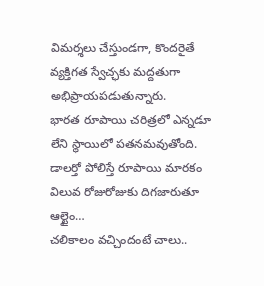విమర్శలు చేస్తుండగా, కొందరైతే వ్యక్తిగత స్వేచ్ఛకు మద్దతుగా అభిప్రాయపడుతున్నారు.
భారత రూపాయి చరిత్రలో ఎన్నడూ లేని స్థాయిలో పతనమవుతోంది. డాలర్తో పోలిస్తే రూపాయి మారకం విలువ రోజురోజుకు దిగజారుతూ ఆల్టైం…
చలికాలం వచ్చిందంటే చాలు..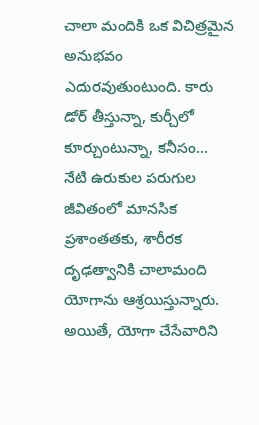చాలా మందికి ఒక విచిత్రమైన అనుభవం ఎదురవుతుంటుంది. కారు డోర్ తీస్తున్నా, కుర్చీలో కూర్చుంటున్నా, కనీసం…
నేటి ఉరుకుల పరుగుల జీవితంలో మానసిక ప్రశాంతతకు, శారీరక దృఢత్వానికి చాలామంది యోగాను ఆశ్రయిస్తున్నారు. అయితే, యోగా చేసేవారిని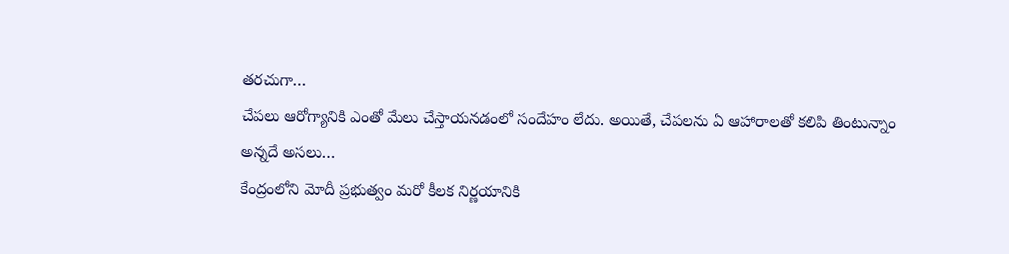తరచుగా…
చేపలు ఆరోగ్యానికి ఎంతో మేలు చేస్తాయనడంలో సందేహం లేదు. అయితే, చేపలను ఏ ఆహారాలతో కలిపి తింటున్నాం అన్నదే అసలు…
కేంద్రంలోని మోదీ ప్రభుత్వం మరో కీలక నిర్ణయానికి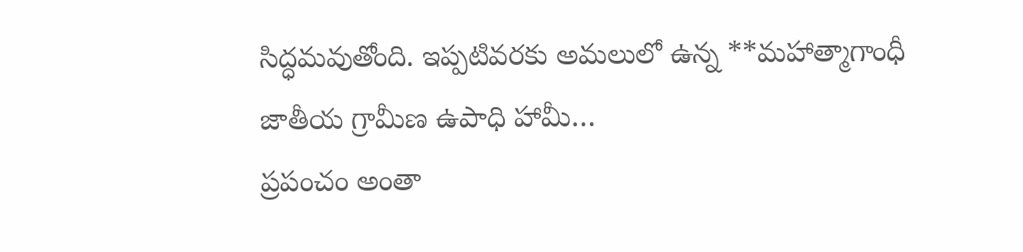సిద్ధమవుతోంది. ఇప్పటివరకు అమలులో ఉన్న **మహాత్మాగాంధీ జాతీయ గ్రామీణ ఉపాధి హామీ…
ప్రపంచం అంతా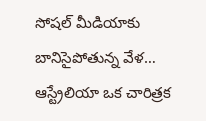సోషల్ మీడియాకు బానిసైపోతున్న వేళ… ఆస్ట్రేలియా ఒక చారిత్రక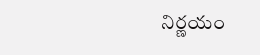నిర్ణయం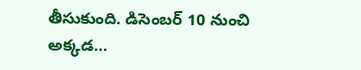తీసుకుంది. డిసెంబర్ 10 నుంచి అక్కడ…